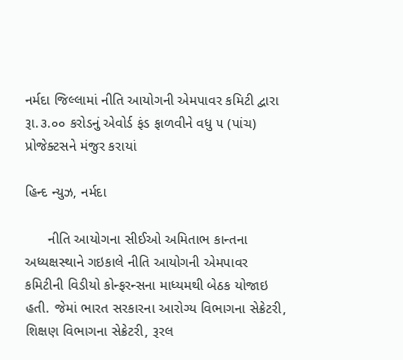નર્મદા જિલ્લામાં નીતિ આયોગની એમપાવર કમિટી દ્વારા રૂા.૩.૦૦ કરોડનું એવોર્ડ ફંડ ફાળવીને વધુ ૫ (પાંચ) પ્રોજેક્ટસને મંજુર કરાયાં

હિન્દ ન્યુઝ, નર્મદા

      નીતિ આયોગના સીઈઓ અમિતાભ કાન્તના અધ્યક્ષસ્થાને ગઇકાલે નીતિ આયોગની એમપાવર કમિટીની વિડીયો કોન્ફરન્સના માધ્યમથી બેઠક યોજાઇ હતી. જેમાં ભારત સરકારના આરોગ્ય વિભાગના સેક્રેટરી, શિક્ષણ વિભાગના સેક્રેટરી, રૂરલ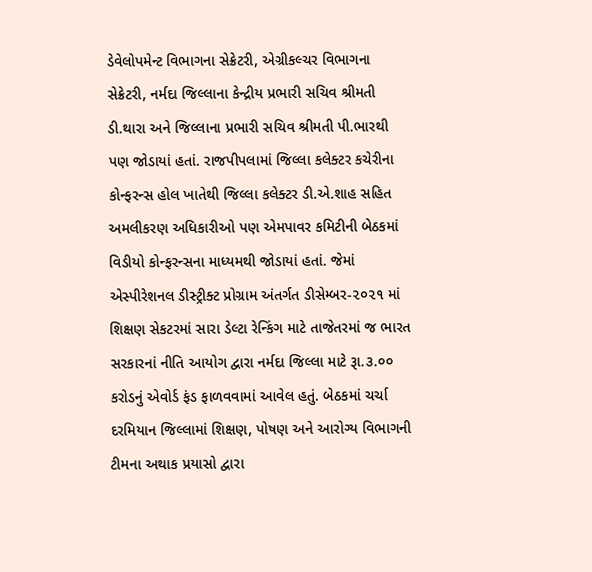ડેવેલોપમેન્ટ વિભાગના સેક્રેટરી, એગ્રીકલ્ચર વિભાગના સેક્રેટરી, નર્મદા જિલ્લાના કેન્દ્રીય પ્રભારી સચિવ શ્રીમતી ડી.થારા અને જિલ્લાના પ્રભારી સચિવ શ્રીમતી પી.ભારથી પણ જોડાયાં હતાં. રાજપીપલામાં જિલ્લા કલેક્ટર કચેરીના કોન્ફરન્સ હોલ ખાતેથી જિલ્લા કલેક્ટર ડી.એ.શાહ સહિત અમલીકરણ અધિકારીઓ પણ એમપાવર કમિટીની બેઠકમાં વિડીયો કોન્ફરન્સના માધ્યમથી જોડાયાં હતાં. જેમાં એસ્પીરેશનલ ડીસ્ટ્રીક્ટ પ્રોગ્રામ અંતર્ગત ડીસેમ્બર-૨૦૨૧ માં શિક્ષણ સેકટરમાં સારા ડેલ્ટા રેન્કિંગ માટે તાજેતરમાં જ ભારત સરકારનાં નીતિ આયોગ દ્વારા નર્મદા જિલ્લા માટે રૂા.૩.૦૦ કરોડનું એવોર્ડ ફંડ ફાળવવામાં આવેલ હતું. બેઠકમાં ચર્ચા દરમિયાન જિલ્લામાં શિક્ષણ, પોષણ અને આરોગ્ય વિભાગની ટીમના અથાક પ્રયાસો દ્વારા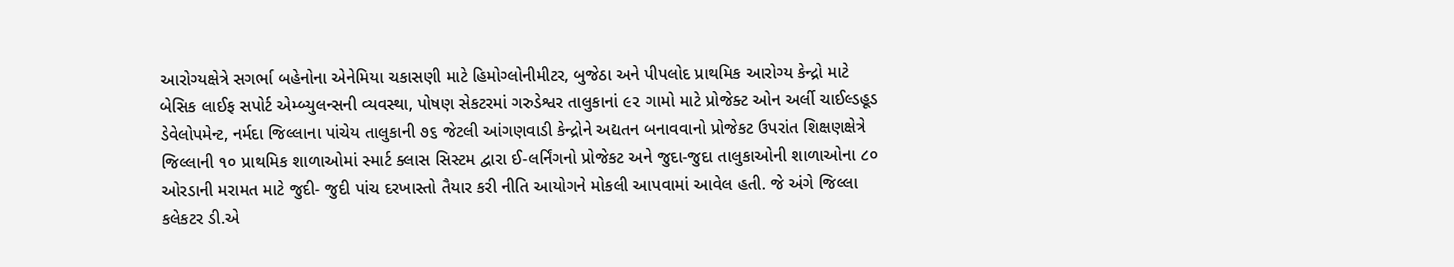આરોગ્યક્ષેત્રે સગર્ભા બહેનોના એનેમિયા ચકાસણી માટે હિમોગ્લોનીમીટર, બુજેઠા અને પીપલોદ પ્રાથમિક આરોગ્ય કેન્દ્રો માટે બેસિક લાઈફ સપોર્ટ એમ્બ્યુલન્સની વ્યવસ્થા, પોષણ સેકટરમાં ગરુડેશ્વર તાલુકાનાં ૯૨ ગામો માટે પ્રોજેક્ટ ઓન અર્લી ચાઈલ્ડહૂડ ડેવેલોપમેન્ટ, નર્મદા જિલ્લાના પાંચેય તાલુકાની ૭૬ જેટલી આંગણવાડી કેન્દ્રોને અદ્યતન બનાવવાનો પ્રોજેકટ ઉપરાંત શિક્ષણક્ષેત્રે જિલ્લાની ૧૦ પ્રાથમિક શાળાઓમાં સ્માર્ટ ક્લાસ સિસ્ટમ દ્વારા ઈ-લર્નિંગનો પ્રોજેકટ અને જુદા-જુદા તાલુકાઓની શાળાઓના ૮૦ ઓરડાની મરામત માટે જુદી- જુદી પાંચ દરખાસ્તો તૈયાર કરી નીતિ આયોગને મોકલી આપવામાં આવેલ હતી. જે અંગે જિલ્લા કલેકટર ડી.એ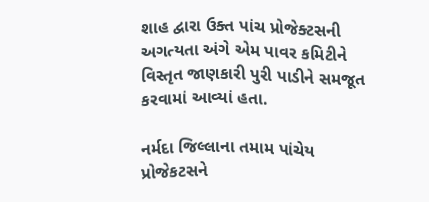શાહ દ્વારા ઉક્ત પાંચ પ્રોજેક્ટસની અગત્યતા અંગે એમ પાવર કમિટીને વિસ્તૃત જાણકારી પુરી પાડીને સમજૂત કરવામાં આવ્યાં હતા.

નર્મદા જિલ્લાના તમામ પાંચેય પ્રોજેકટસને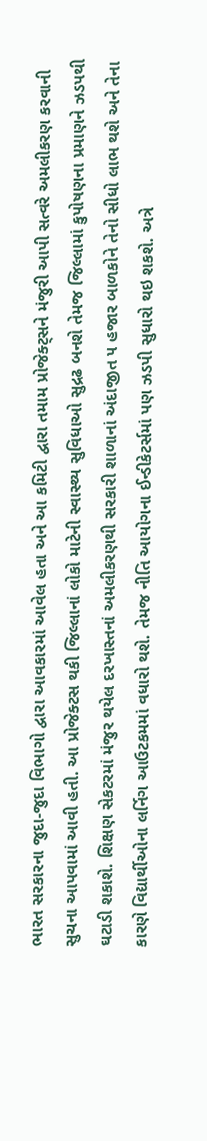ભારત સરકારના જુદા-જુદા વિભાગો દ્વારા આવકારમાં આવેલ હતા અને આ કમિટી દ્વારા તમામ પ્રોજેક્ટ્સને મંજુરી આપી સત્વરે અમલીકરણ કરવાની સુચના આપવામાં આવી હતી. આ પ્રોજેક્ટસ થકી જિલ્લાનાં લોકો માટેની સ્વાસ્થ્ય સુવિધાઓ સુદ્રઢ બનશે તેમજ જિલ્લામાં કુપોષણના પ્રમાણને ઝડપથી ઘટાડી શકાશે. શિક્ષણ સેકટરમાં મંજુર થયેલ દરખાસ્તનાં અમલીકરણથી સરકારી શાળાનાં અંદાજીત ૫ હજાર બાળકોને તેનો સીધો લાભ થશે અને તેના કારણે વિદ્યાર્થીઓના લર્નિગ આઉટકમમાં વધારો થશે. તેમજ નીતિ આયોગના ઈન્ડીકેટર્સમાં પણ ઝડપી સુધારો થઇ શકશે. અત્રે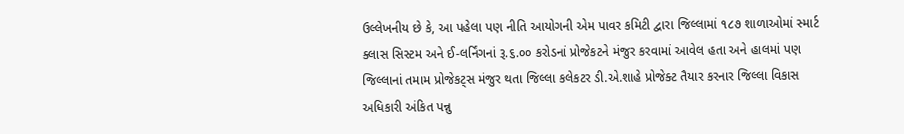ઉલ્લેખનીય છે કે, આ પહેલા પણ નીતિ આયોગની એમ પાવર કમિટી દ્વારા જિલ્લામાં ૧૮૭ શાળાઓમાં સ્માર્ટ ક્લાસ સિસ્ટમ અને ઈ-લર્નિંગનાં રૂ.૬.૦૦ કરોડનાં પ્રોજેકટને મંજુર કરવામાં આવેલ હતા અને હાલમાં પણ જિલ્લાનાં તમામ પ્રોજેકટ્સ મંજુર થતા જિલ્લા કલેકટર ડી.એ.શાહે પ્રોજેક્ટ તૈયાર કરનાર જિલ્લા વિકાસ અધિકારી અંકિત પન્નુ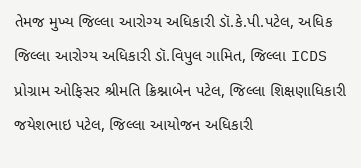તેમજ મુખ્ય જિલ્લા આરોગ્ય અધિકારી ડૉ.કે.પી.પટેલ, અધિક જિલ્લા આરોગ્ય અધિકારી ડૉ.વિપુલ ગામિત, જિલ્લા ICDS પ્રોગ્રામ ઓફિસર શ્રીમતિ ક્રિશ્નાબેન પટેલ, જિલ્લા શિક્ષણાધિકારી જયેશભાઇ પટેલ, જિલ્લા આયોજન અધિકારી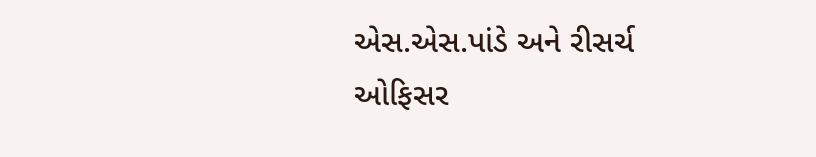એસ.એસ.પાંડે અને રીસર્ચ ઓફિસર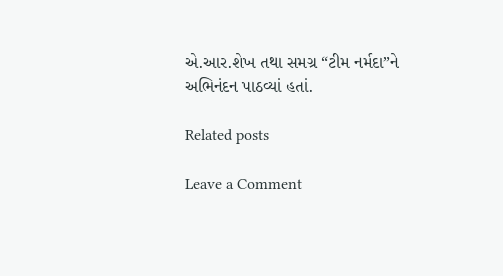એ.આર.શેખ તથા સમગ્ર “ટીમ નર્મદા”ને અભિનંદન પાઠવ્યાં હતાં.

Related posts

Leave a Comment